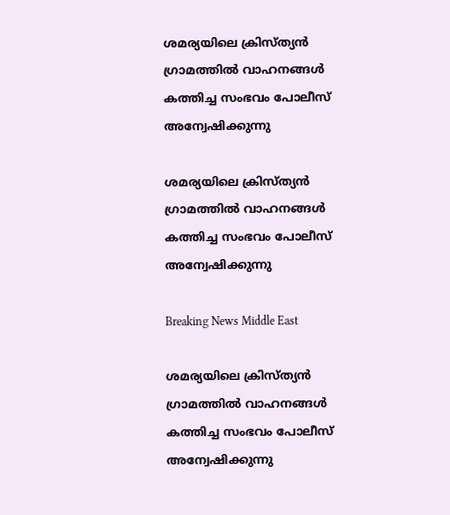ശമര്യയിലെ ക്രിസ്ത്യന്‍ ഗ്രാമത്തില്‍ വാഹനങ്ങള്‍ കത്തിച്ച സംഭവം പോലീസ് അന്വേഷിക്കുന്നു

ശമര്യയിലെ ക്രിസ്ത്യന്‍ ഗ്രാമത്തില്‍ വാഹനങ്ങള്‍ കത്തിച്ച സംഭവം പോലീസ് അന്വേഷിക്കുന്നു

Breaking News Middle East

ശമര്യയിലെ ക്രിസ്ത്യന്‍ ഗ്രാമത്തില്‍ വാഹനങ്ങള്‍ കത്തിച്ച സംഭവം പോലീസ് അന്വേഷിക്കുന്നു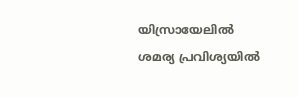യിസ്രായേലില്‍ ശമര്യ പ്രവിശ്യയില്‍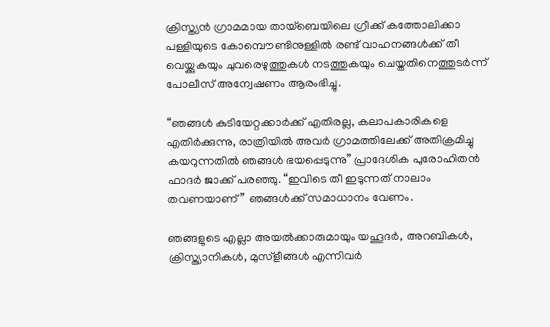ക്രിസ്ത്യന്‍ ഗ്രാമമായ തായ്ബെയിലെ ഗ്രീക്ക് കത്തോലിക്കാ പള്ളിയുടെ കോമ്പൌണ്ടിനുള്ളില്‍ രണ്ട് വാഹനങ്ങള്‍ക്ക് തീ വെയ്ക്കുകയും ചുവരെഴുത്തുകള്‍ നടത്തുകയും ചെയ്തതിനെത്തുടര്‍ന്ന് പോലീസ് അന്വേഷണം ആരംഭിച്ചു.

“ഞങ്ങള്‍ കുടിയേറ്റക്കാര്‍ക്ക് എതിരല്ല, കലാപകാരികളെ എതിര്‍ക്കുന്നു, രാത്രിയില്‍ അവര്‍ ഗ്രാമത്തിലേക്ക് അതിക്രമിച്ചു കയറുന്നതില്‍ ഞങ്ങള്‍ ഭയപ്പെടുന്നു” പ്രാദേശിക പുരോഹിതന്‍ ഫാദര്‍ ജാക്ക് പരഞ്ഞു. “ഇവിടെ തീ ഇടുന്നത് നാലാം തവണയാണ്” ഞങ്ങള്‍ക്ക് സമാധാനം വേണം.

ഞങ്ങളുടെ എല്ലാ അയല്‍ക്കാരുമായും യഹൂദര്‍, അറബികള്‍, ക്രിസ്ത്യാനികള്‍, മുസ്ളീങ്ങള്‍ എന്നിവര്‍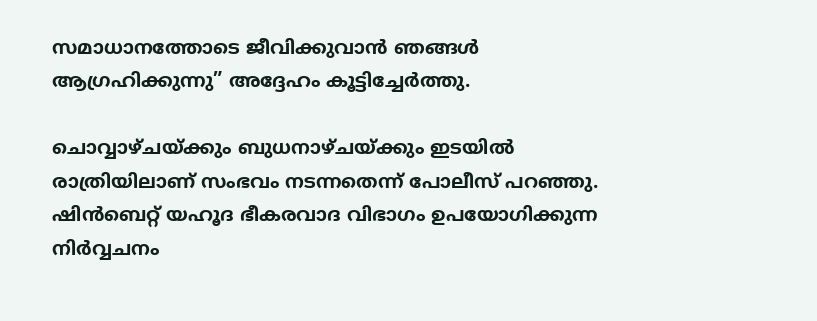സമാധാനത്തോടെ ജീവിക്കുവാന്‍ ഞങ്ങള്‍ ആഗ്രഹിക്കുന്നു” അദ്ദേഹം കൂട്ടിച്ചേര്‍ത്തു.

ചൊവ്വാഴ്ചയ്ക്കും ബുധനാഴ്ചയ്ക്കും ഇടയില്‍ രാത്രിയിലാണ് സംഭവം നടന്നതെന്ന് പോലീസ് പറഞ്ഞു. ഷിന്‍ബെറ്റ് യഹൂദ ഭീകരവാദ വിഭാഗം ഉപയോഗിക്കുന്ന നിര്‍വ്വചനം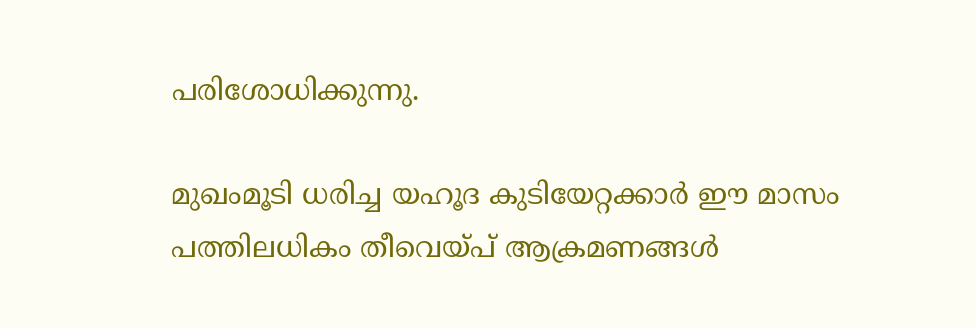പരിശോധിക്കുന്നു.

മുഖംമൂടി ധരിച്ച യഹൂദ കുടിയേറ്റക്കാര്‍ ഈ മാസം പത്തിലധികം തീവെയ്പ് ആക്രമണങ്ങള്‍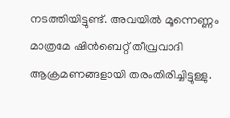നടത്തിയിട്ടുണ്ട്. അവയില്‍ മൂന്നെണ്ണം മാത്രമേ ഷിന്‍ബെറ്റ് തീവ്രവാദി ആക്രമണങ്ങളായി തരംതിരിച്ചിട്ടുള്ളു.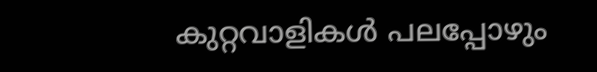കുറ്റവാളികള്‍ പലപ്പോഴും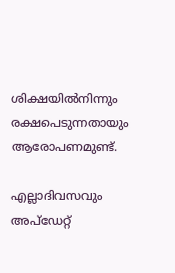ശിക്ഷയില്‍നിന്നും രക്ഷപെടുന്നതായും ആരോപണമുണ്ട്.

എല്ലാദിവസവും അപ്ഡേറ്റ്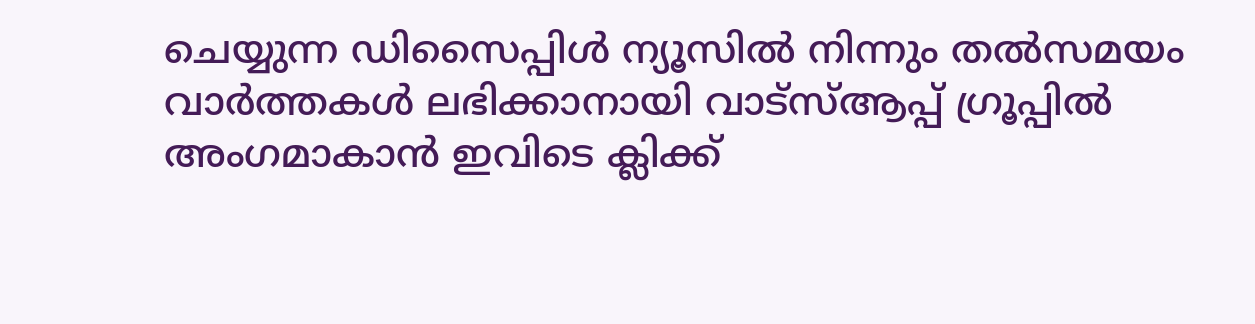ചെയ്യുന്ന ഡിസൈപ്പിൾ ന്യൂസിൽ നിന്നും തൽസമയം വാർത്തകൾ ലഭിക്കാനായി വാട്സ്ആപ്പ് ഗ്രൂപ്പിൽ അംഗമാകാൻ ഇവിടെ ക്ലിക്ക്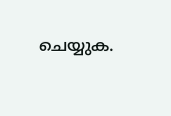ചെയ്യുക.